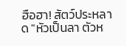ฮือฮา! สัตว์ประหลาด "หัวเป็นลา ตัวห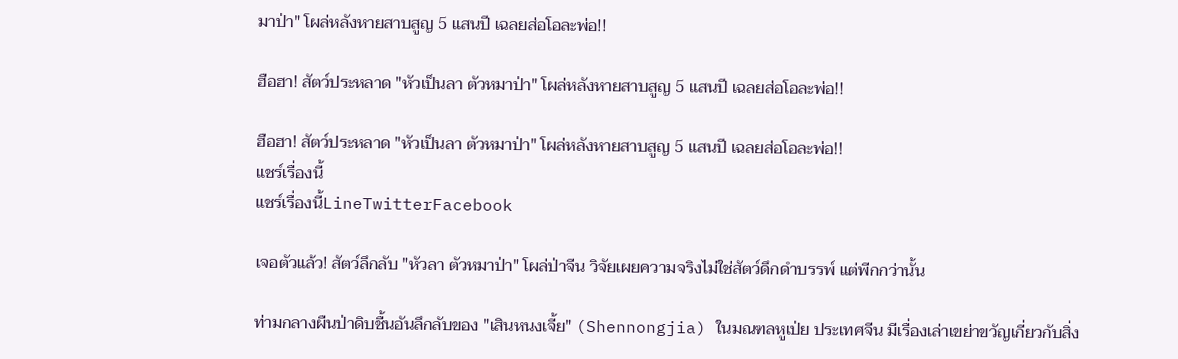มาป่า" โผล่หลังหายสาบสูญ 5 แสนปี เฉลยส่อโอละพ่อ!!

ฮือฮา! สัตว์ประหลาด "หัวเป็นลา ตัวหมาป่า" โผล่หลังหายสาบสูญ 5 แสนปี เฉลยส่อโอละพ่อ!!

ฮือฮา! สัตว์ประหลาด "หัวเป็นลา ตัวหมาป่า" โผล่หลังหายสาบสูญ 5 แสนปี เฉลยส่อโอละพ่อ!!
แชร์เรื่องนี้
แชร์เรื่องนี้LineTwitterFacebook

เจอตัวแล้ว! สัตว์ลึกลับ "หัวลา ตัวหมาป่า" โผล่ป่าจีน วิจัยเผยความจริงไม่ใช่สัตว์ดึกดำบรรพ์ แต่พีกกว่านั้น

ท่ามกลางผืนป่าดิบชื้นอันลึกลับของ "เสินหนงเจี้ย" (Shennongjia) ในมณฑลหูเป่ย ประเทศจีน มีเรื่องเล่าเขย่าขวัญเกี่ยวกับสิ่ง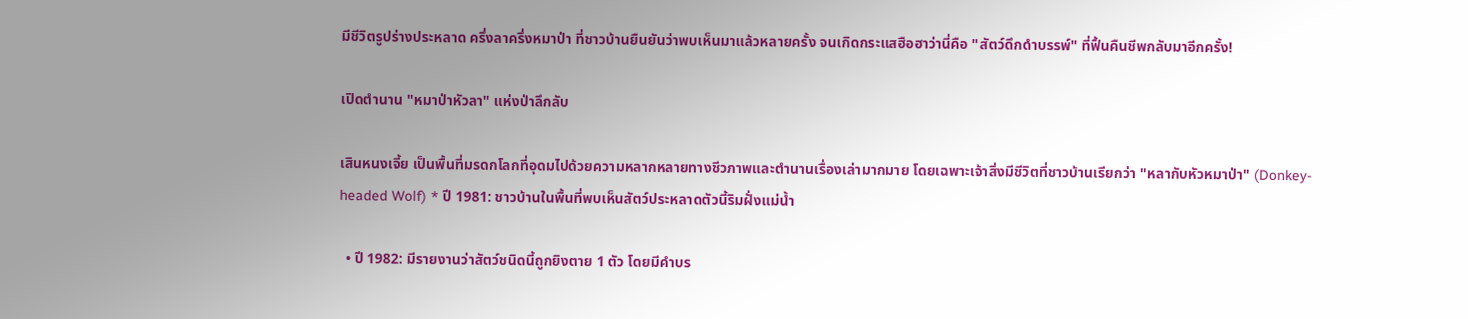มีชีวิตรูปร่างประหลาด ครึ่งลาครึ่งหมาป่า ที่ชาวบ้านยืนยันว่าพบเห็นมาแล้วหลายครั้ง จนเกิดกระแสฮือฮาว่านี่คือ "สัตว์ดึกดำบรรพ์" ที่ฟื้นคืนชีพกลับมาอีกครั้ง!

เปิดตำนาน "หมาป่าหัวลา" แห่งป่าลึกลับ

เสินหนงเจี้ย เป็นพื้นที่มรดกโลกที่อุดมไปด้วยความหลากหลายทางชีวภาพและตำนานเรื่องเล่ามากมาย โดยเฉพาะเจ้าสิ่งมีชีวิตที่ชาวบ้านเรียกว่า "หลากับหัวหมาป่า" (Donkey-headed Wolf) * ปี 1981: ชาวบ้านในพื้นที่พบเห็นสัตว์ประหลาดตัวนี้ริมฝั่งแม่น้ำ

  • ปี 1982: มีรายงานว่าสัตว์ชนิดนี้ถูกยิงตาย 1 ตัว โดยมีคำบร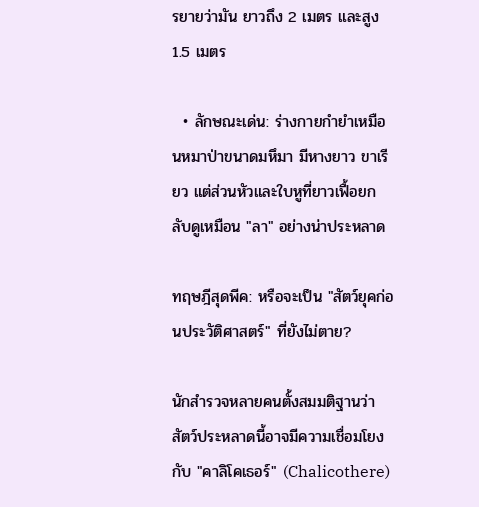รยายว่ามัน ยาวถึง 2 เมตร และสูง 1.5 เมตร

  • ลักษณะเด่น: ร่างกายกำยำเหมือนหมาป่าขนาดมหึมา มีหางยาว ขาเรียว แต่ส่วนหัวและใบหูที่ยาวเฟื้อยกลับดูเหมือน "ลา" อย่างน่าประหลาด

ทฤษฎีสุดพีค: หรือจะเป็น "สัตว์ยุคก่อนประวัติศาสตร์" ที่ยังไม่ตาย?

นักสำรวจหลายคนตั้งสมมติฐานว่า สัตว์ประหลาดนี้อาจมีความเชื่อมโยงกับ "คาลิโคเธอร์" (Chalicothere)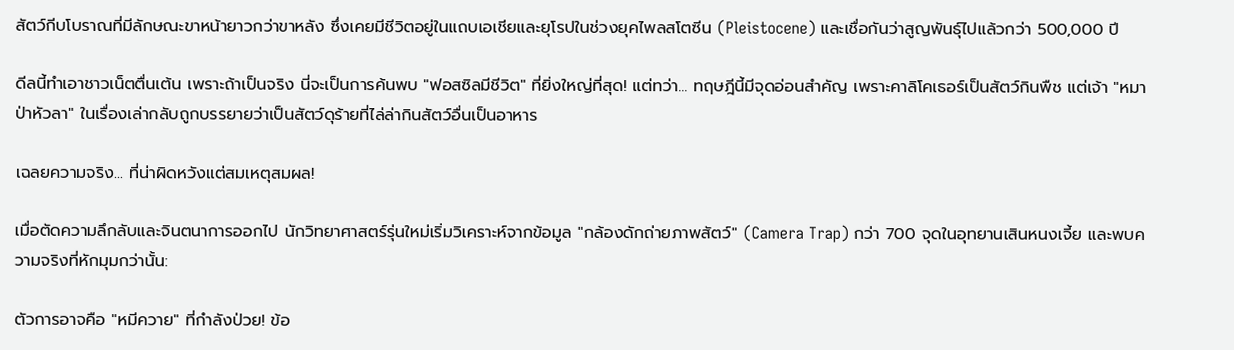สัตว์กีบโบราณที่มีลักษณะขาหน้ายาวกว่าขาหลัง ซึ่งเคยมีชีวิตอยู่ในแถบเอเชียและยุโรปในช่วงยุคไพลสโตซีน (Pleistocene) และเชื่อกันว่าสูญพันธุ์ไปแล้วกว่า 500,000 ปี

ดีลนี้ทำเอาชาวเน็ตตื่นเต้น เพราะถ้าเป็นจริง นี่จะเป็นการค้นพบ "ฟอสซิลมีชีวิต" ที่ยิ่งใหญ่ที่สุด! แต่ทว่า... ทฤษฎีนี้มีจุดอ่อนสำคัญ เพราะคาลิโคเธอร์เป็นสัตว์กินพืช แต่เจ้า "หมาป่าหัวลา" ในเรื่องเล่ากลับถูกบรรยายว่าเป็นสัตว์ดุร้ายที่ไล่ล่ากินสัตว์อื่นเป็นอาหาร

เฉลยความจริง... ที่น่าผิดหวังแต่สมเหตุสมผล!

เมื่อตัดความลึกลับและจินตนาการออกไป นักวิทยาศาสตร์รุ่นใหม่เริ่มวิเคราะห์จากข้อมูล "กล้องดักถ่ายภาพสัตว์" (Camera Trap) กว่า 700 จุดในอุทยานเสินหนงเจี้ย และพบความจริงที่หักมุมกว่านั้น:

ตัวการอาจคือ "หมีควาย" ที่กำลังป่วย! ข้อ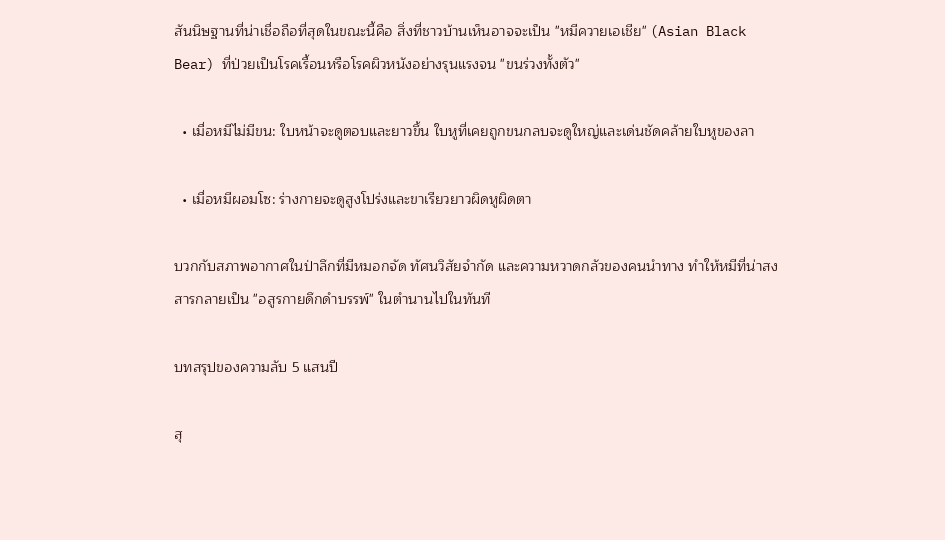สันนิษฐานที่น่าเชื่อถือที่สุดในขณะนี้คือ สิ่งที่ชาวบ้านเห็นอาจจะเป็น "หมีควายเอเชีย" (Asian Black Bear) ที่ป่วยเป็นโรคเรื้อนหรือโรคผิวหนังอย่างรุนแรงจน "ขนร่วงทั้งตัว"

  • เมื่อหมีไม่มีขน: ใบหน้าจะดูตอบและยาวขึ้น ใบหูที่เคยถูกขนกลบจะดูใหญ่และเด่นชัดคล้ายใบหูของลา

  • เมื่อหมีผอมโซ: ร่างกายจะดูสูงโปร่งและขาเรียวยาวผิดหูผิดตา

บวกกับสภาพอากาศในป่าลึกที่มีหมอกจัด ทัศนวิสัยจำกัด และความหวาดกลัวของคนนำทาง ทำให้หมีที่น่าสงสารกลายเป็น "อสูรกายดึกดำบรรพ์" ในตำนานไปในทันที

บทสรุปของความลับ 5 แสนปี

สุ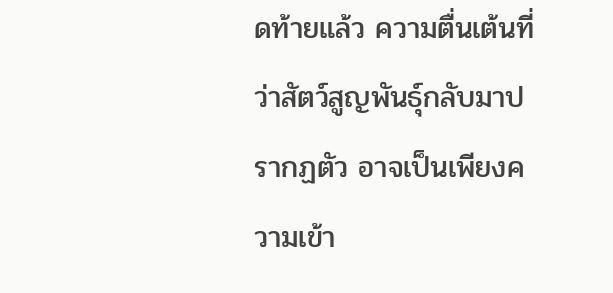ดท้ายแล้ว ความตื่นเต้นที่ว่าสัตว์สูญพันธุ์กลับมาปรากฏตัว อาจเป็นเพียงความเข้า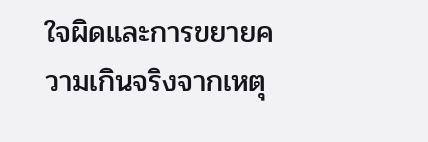ใจผิดและการขยายความเกินจริงจากเหตุ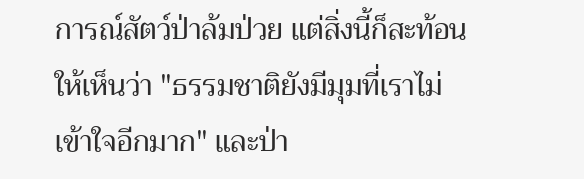การณ์สัตว์ป่าล้มป่วย แต่สิ่งนี้ก็สะท้อนให้เห็นว่า "ธรรมชาติยังมีมุมที่เราไม่เข้าใจอีกมาก" และป่า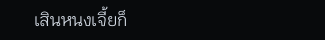เสินหนงเจี้ยก็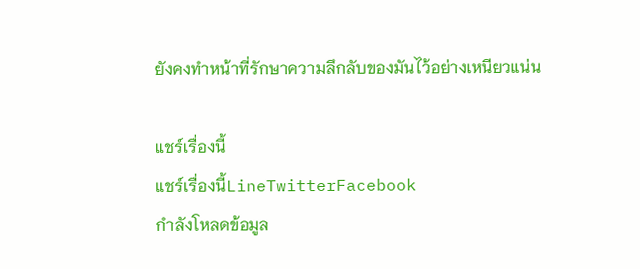ยังคงทำหน้าที่รักษาความลึกลับของมันไว้อย่างเหนียวแน่น

แชร์เรื่องนี้
แชร์เรื่องนี้LineTwitterFacebook
กำลังโหลดข้อมูล